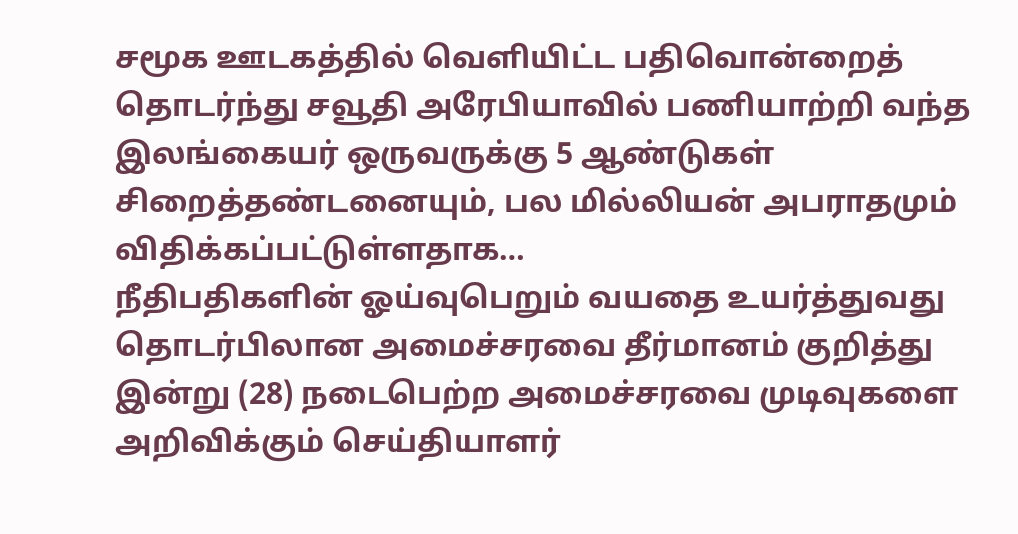சமூக ஊடகத்தில் வெளியிட்ட பதிவொன்றைத் தொடர்ந்து சவூதி அரேபியாவில் பணியாற்றி வந்த இலங்கையர் ஒருவருக்கு 5 ஆண்டுகள் சிறைத்தண்டனையும், பல மில்லியன் அபராதமும் விதிக்கப்பட்டுள்ளதாக…
நீதிபதிகளின் ஓய்வுபெறும் வயதை உயர்த்துவது தொடர்பிலான அமைச்சரவை தீர்மானம் குறித்து இன்று (28) நடைபெற்ற அமைச்சரவை முடிவுகளை அறிவிக்கும் செய்தியாளர்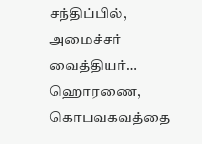சந்திப்பில், அமைச்சர் வைத்தியர்…
ஹொரணை, கொபவகவத்தை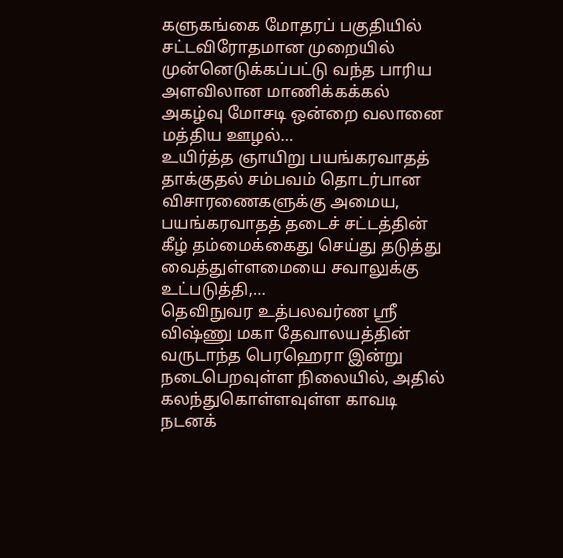களுகங்கை மோதரப் பகுதியில் சட்டவிரோதமான முறையில் முன்னெடுக்கப்பட்டு வந்த பாரிய அளவிலான மாணிக்கக்கல் அகழ்வு மோசடி ஒன்றை வலானை மத்திய ஊழல்…
உயிர்த்த ஞாயிறு பயங்கரவாதத் தாக்குதல் சம்பவம் தொடர்பான விசாரணைகளுக்கு அமைய, பயங்கரவாதத் தடைச் சட்டத்தின் கீழ் தம்மைக்கைது செய்து தடுத்து வைத்துள்ளமையை சவாலுக்கு உட்படுத்தி,…
தெவிநுவர உத்பலவர்ண ஸ்ரீ விஷ்ணு மகா தேவாலயத்தின் வருடாந்த பெரஹெரா இன்று நடைபெறவுள்ள நிலையில், அதில் கலந்துகொள்ளவுள்ள காவடி நடனக்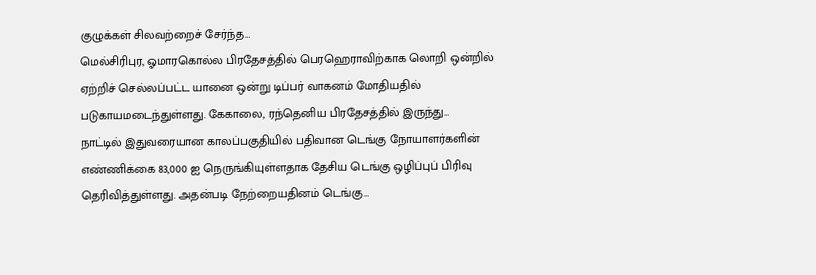குழுக்கள் சிலவற்றைச் சேர்ந்த…
மெல்சிரிபுர, ஓமாரகொல்ல பிரதேசத்தில் பெரஹெராவிற்காக லொறி ஒன்றில் ஏற்றிச் செல்லப்பட்ட யானை ஒன்று டிப்பர் வாகனம் மோதியதில் படுகாயமடைந்துள்ளது. கேகாலை, ரந்தெனிய பிரதேசத்தில் இருந்து…
நாட்டில் இதுவரையான காலப்பகுதியில் பதிவான டெங்கு நோயாளர்களின் எண்ணிக்கை 83,000 ஐ நெருங்கியுள்ளதாக தேசிய டெங்கு ஒழிப்புப் பிரிவு தெரிவித்துள்ளது. அதன்படி நேற்றையதினம் டெங்கு…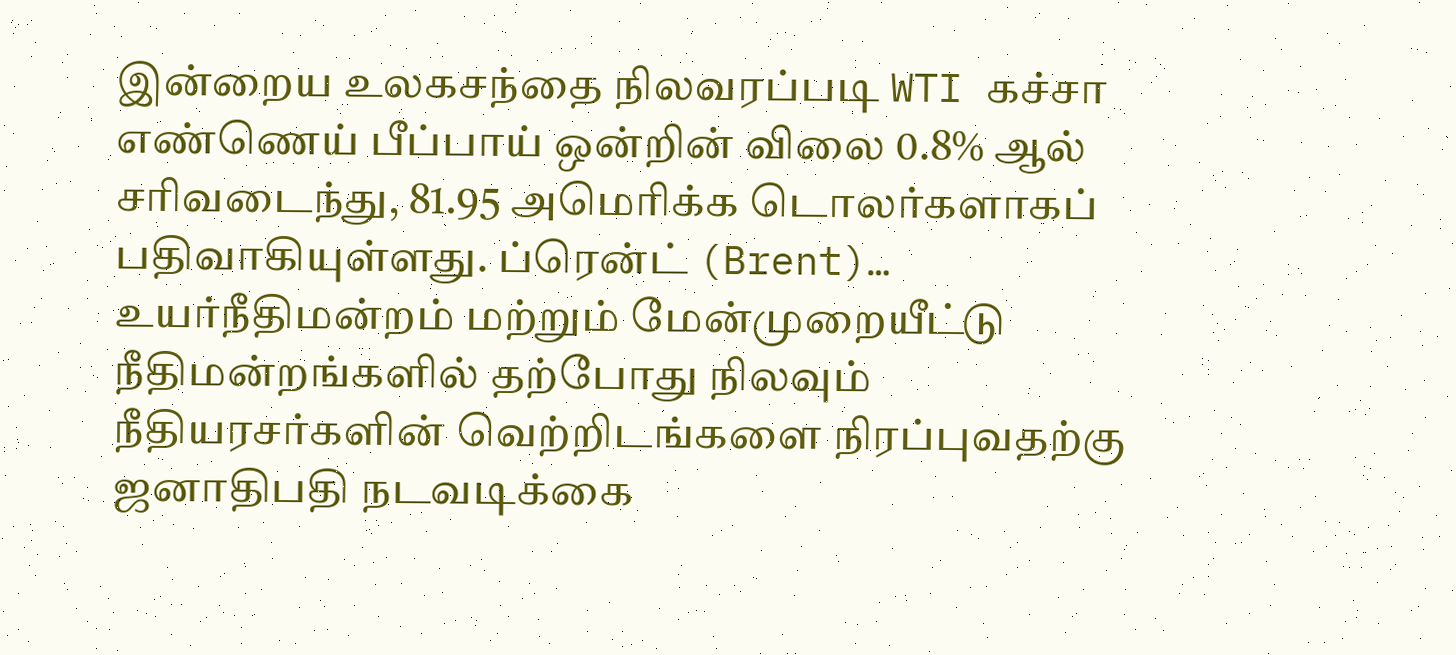இன்றைய உலகசந்தை நிலவரப்படி WTI கச்சா எண்ணெய் பீப்பாய் ஒன்றின் விலை 0.8% ஆல் சரிவடைந்து, 81.95 அமெரிக்க டொலர்களாகப் பதிவாகியுள்ளது. ப்ரென்ட் (Brent)…
உயர்நீதிமன்றம் மற்றும் மேன்முறையீட்டு நீதிமன்றங்களில் தற்போது நிலவும் நீதியரசர்களின் வெற்றிடங்களை நிரப்புவதற்கு ஜனாதிபதி நடவடிக்கை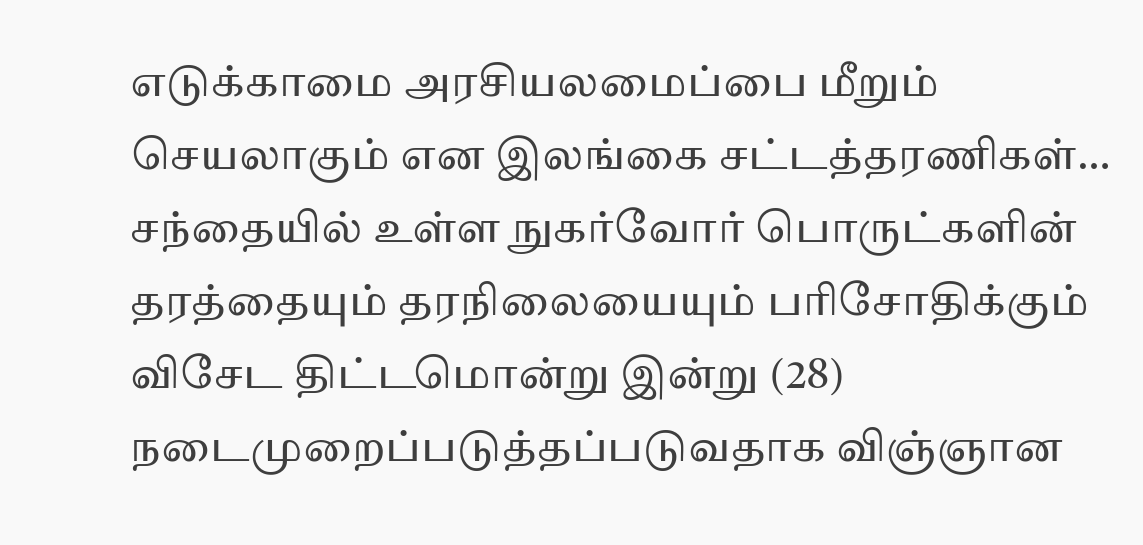எடுக்காமை அரசியலமைப்பை மீறும் செயலாகும் என இலங்கை சட்டத்தரணிகள்…
சந்தையில் உள்ள நுகர்வோர் பொருட்களின் தரத்தையும் தரநிலையையும் பரிசோதிக்கும் விசேட திட்டமொன்று இன்று (28) நடைமுறைப்படுத்தப்படுவதாக விஞ்ஞான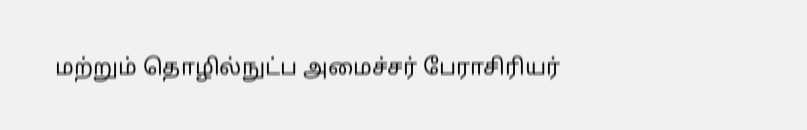மற்றும் தொழில்நுட்ப அமைச்சர் பேராசிரியர்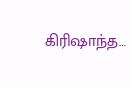கிரிஷாந்த…